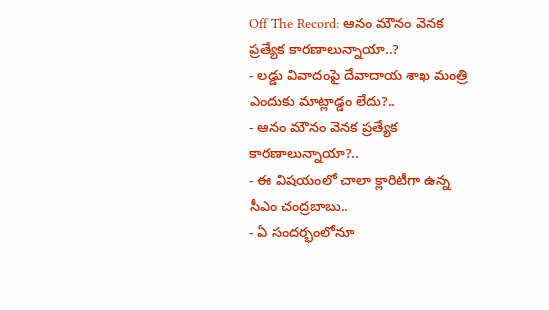Off The Record: ఆనం మౌనం వెనక ప్రత్యేక కారణాలున్నాయా..?
- లడ్డు వివాదంపై దేవాదాయ శాఖ మంత్రి ఎందుకు మాట్లాడ్డం లేదు?..
- ఆనం మౌనం వెనక ప్రత్యేక కారణాలున్నాయా?..
- ఈ విషయంలో చాలా క్లారిటీగా ఉన్న సీఎం చంద్రబాబు..
- ఏ సందర్భంలోనూ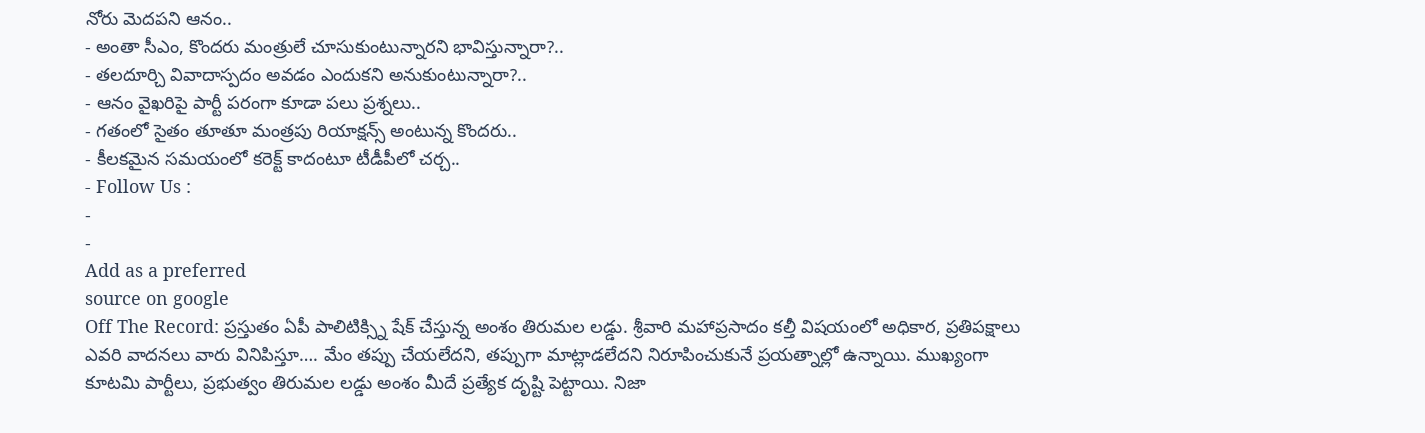నోరు మెదపని ఆనం..
- అంతా సీఎం, కొందరు మంత్రులే చూసుకుంటున్నారని భావిస్తున్నారా?..
- తలదూర్చి వివాదాస్పదం అవడం ఎందుకని అనుకుంటున్నారా?..
- ఆనం వైఖరిపై పార్టీ పరంగా కూడా పలు ప్రశ్నలు..
- గతంలో సైతం తూతూ మంత్రపు రియాక్షన్స్ అంటున్న కొందరు..
- కీలకమైన సమయంలో కరెక్ట్ కాదంటూ టీడీపీలో చర్చ..
- Follow Us :
-
-
Add as a preferred
source on google
Off The Record: ప్రస్తుతం ఏపీ పాలిటిక్స్ని షేక్ చేస్తున్న అంశం తిరుమల లడ్డు. శ్రీవారి మహాప్రసాదం కల్తీ విషయంలో అధికార, ప్రతిపక్షాలు ఎవరి వాదనలు వారు వినిపిస్తూ…. మేం తప్పు చేయలేదని, తప్పుగా మాట్లాడలేదని నిరూపించుకునే ప్రయత్నాల్లో ఉన్నాయి. ముఖ్యంగా కూటమి పార్టీలు, ప్రభుత్వం తిరుమల లడ్డు అంశం మీదే ప్రత్యేక దృష్టి పెట్టాయి. నిజా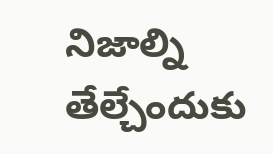నిజాల్ని తేల్చేందుకు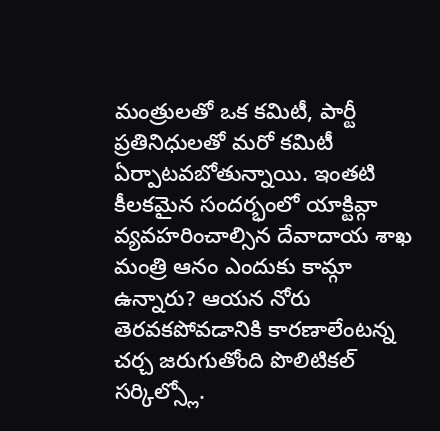మంత్రులతో ఒక కమిటీ, పార్టీ ప్రతినిధులతో మరో కమిటీ ఏర్పాటవబోతున్నాయి. ఇంతటి కీలకమైన సందర్భంలో యాక్టివ్గా వ్యవహరించాల్సిన దేవాదాయ శాఖ మంత్రి ఆనం ఎందుకు కామ్గా ఉన్నారు? ఆయన నోరు తెరవకపోవడానికి కారణాలేంటన్న చర్చ జరుగుతోంది పొలిటికల్ సర్కిల్స్లో.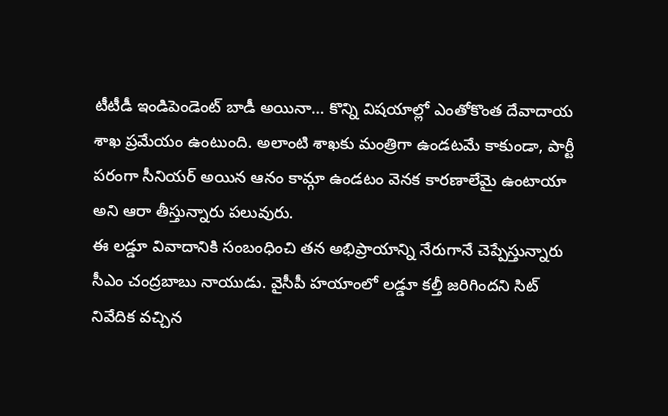టీటీడీ ఇండిపెండెంట్ బాడీ అయినా… కొన్ని విషయాల్లో ఎంతోకొంత దేవాదాయ శాఖ ప్రమేయం ఉంటుంది. అలాంటి శాఖకు మంత్రిగా ఉండటమే కాకుండా, పార్టీ పరంగా సీనియర్ అయిన ఆనం కామ్గా ఉండటం వెనక కారణాలేమై ఉంటాయా అని ఆరా తీస్తున్నారు పలువురు.
ఈ లడ్డూ వివాదానికి సంబంధించి తన అభిప్రాయాన్ని నేరుగానే చెప్పేస్తున్నారు సీఎం చంద్రబాబు నాయుడు. వైసీపీ హయాంలో లడ్డూ కల్తీ జరిగిందని సిట్ నివేదిక వచ్చిన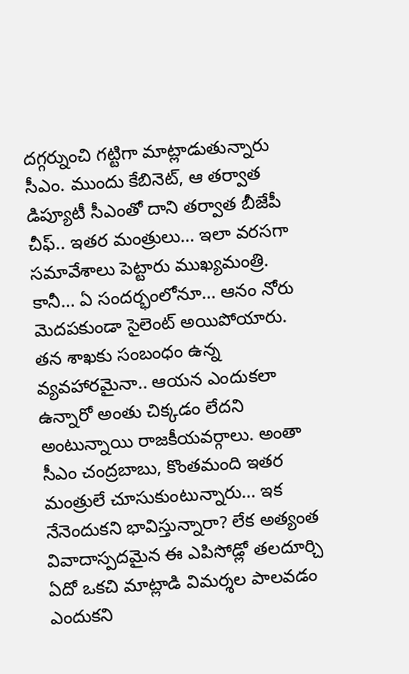దగ్గర్నుంచి గట్టిగా మాట్లాడుతున్నారు సీఎం. ముందు కేబినెట్, ఆ తర్వాత డిప్యూటీ సీఎంతో దాని తర్వాత బీజేపీ చీఫ్.. ఇతర మంత్రులు… ఇలా వరసగా సమావేశాలు పెట్టారు ముఖ్యమంత్రి. కానీ… ఏ సందర్భంలోనూ… ఆనం నోరు మెదపకుండా సైలెంట్ అయిపోయారు. తన శాఖకు సంబంధం ఉన్న వ్యవహారమైనా.. ఆయన ఎందుకలా ఉన్నారో అంతు చిక్కడం లేదని అంటున్నాయి రాజకీయవర్గాలు. అంతా సీఎం చంద్రబాబు, కొంతమంది ఇతర మంత్రులే చూసుకుంటున్నారు… ఇక నేనెందుకని భావిస్తున్నారా? లేక అత్యంత వివాదాస్పదమైన ఈ ఎపిసోడ్లో తలదూర్చి ఏదో ఒకచి మాట్లాడి విమర్శల పాలవడం ఎందుకని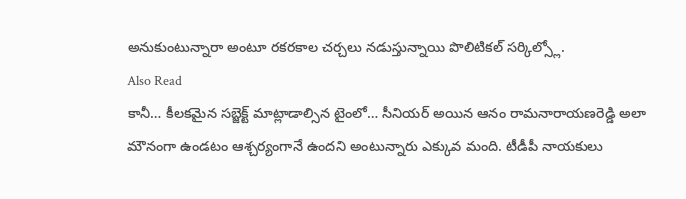అనుకుంటున్నారా అంటూ రకరకాల చర్చలు నడుస్తున్నాయి పొలిటికల్ సర్కిల్స్లో.
Also Read
కానీ… కీలకమైన సబ్జెక్ట్ మాట్లాడాల్సిన టైంలో… సీనియర్ అయిన ఆనం రామనారాయణరెడ్డి అలా మౌనంగా ఉండటం ఆశ్చర్యంగానే ఉందని అంటున్నారు ఎక్కువ మంది. టీడీపీ నాయకులు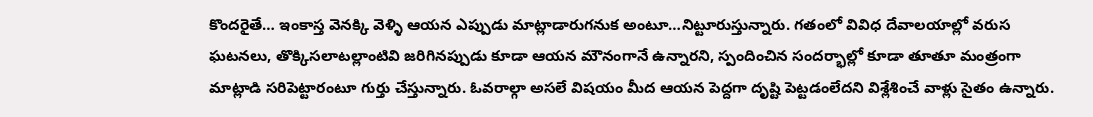కొందరైతే… ఇంకాస్త వెనక్కి వెళ్ళి ఆయన ఎప్పుడు మాట్లాడారుగనుక అంటూ…నిట్టూరుస్తున్నారు. గతంలో వివిధ దేవాలయాల్లో వరుస ఘటనలు, తొక్కిసలాటల్లాంటివి జరిగినప్పుడు కూడా ఆయన మౌనంగానే ఉన్నారని, స్పందించిన సందర్భాల్లో కూడా తూతూ మంత్రంగా మాట్లాడి సరిపెట్టారంటూ గుర్తు చేస్తున్నారు. ఓవరాల్గా అసలే విషయం మీద ఆయన పెద్దగా దృష్టి పెట్టడంలేదని విశ్లేశించే వాళ్లు సైతం ఉన్నారు.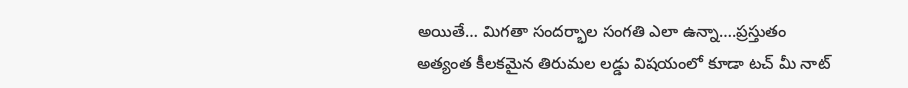అయితే… మిగతా సందర్భాల సంగతి ఎలా ఉన్నా….ప్రస్తుతం అత్యంత కీలకమైన తిరుమల లడ్డు విషయంలో కూడా టచ్ మీ నాట్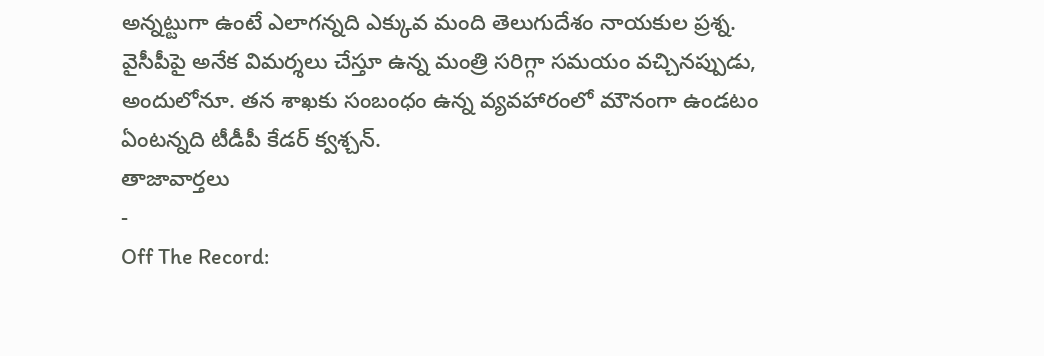అన్నట్టుగా ఉంటే ఎలాగన్నది ఎక్కువ మంది తెలుగుదేశం నాయకుల ప్రశ్న. వైసీపీపై అనేక విమర్శలు చేస్తూ ఉన్న మంత్రి సరిగ్గా సమయం వచ్చినప్పుడు, అందులోనూ. తన శాఖకు సంబంధం ఉన్న వ్యవహారంలో మౌనంగా ఉండటం ఏంటన్నది టీడీపీ కేడర్ క్వశ్చన్.
తాజావార్తలు
-
Off The Record: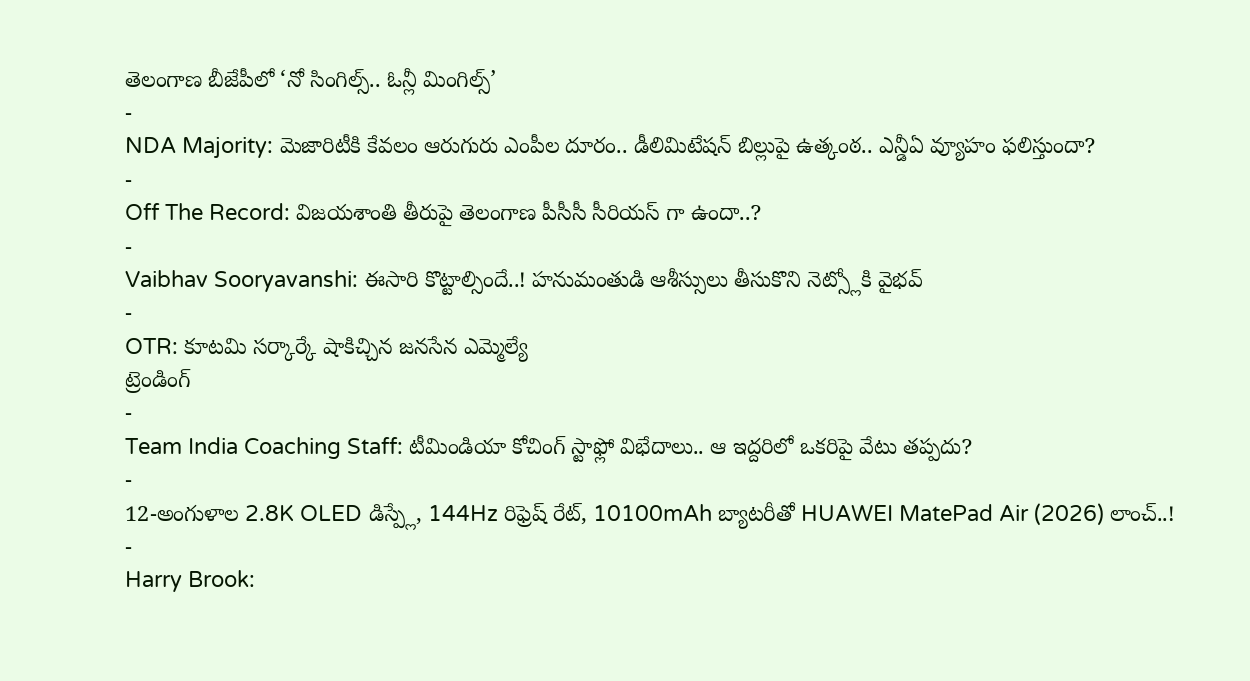తెలంగాణ బీజేపీలో ‘నో సింగిల్స్.. ఓన్లీ మింగిల్స్’
-
NDA Majority: మెజారిటీకి కేవలం ఆరుగురు ఎంపీల దూరం.. డీలిమిటేషన్ బిల్లుపై ఉత్కంఠ.. ఎన్డీఏ వ్యూహం ఫలిస్తుందా?
-
Off The Record: విజయశాంతి తీరుపై తెలంగాణ పీసీసీ సీరియస్ గా ఉందా..?
-
Vaibhav Sooryavanshi: ఈసారి కొట్టాల్సిందే..! హనుమంతుడి ఆశీస్సులు తీసుకొని నెట్స్లోకి వైభవ్
-
OTR: కూటమి సర్కార్కే షాకిచ్చిన జనసేన ఎమ్మెల్యే
ట్రెండింగ్
-
Team India Coaching Staff: టీమిండియా కోచింగ్ స్టాఫ్లో విభేదాలు.. ఆ ఇద్దరిలో ఒకరిపై వేటు తప్పదు?
-
12-అంగుళాల 2.8K OLED డిస్ప్లే, 144Hz రిఫ్రెష్ రేట్, 10100mAh బ్యాటరీతో HUAWEI MatePad Air (2026) లాంచ్..!
-
Harry Brook: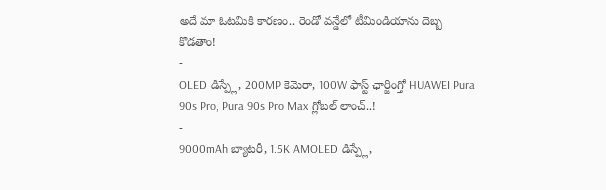అదే మా ఓటమికి కారణం.. రెండో వన్డేలో టీమిండియాను దెబ్బ కొడతాం!
-
OLED డిస్ప్లే, 200MP కెమెరా, 100W ఫాస్ట్ ఛార్జింగ్తో HUAWEI Pura 90s Pro, Pura 90s Pro Max గ్లోబల్ లాంచ్..!
-
9000mAh బ్యాటరీ, 1.5K AMOLED డిస్ప్లే,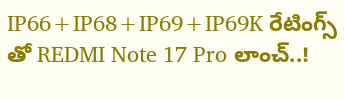IP66+IP68+IP69+IP69K రేటింగ్స్ తో REDMI Note 17 Pro లాంచ్..!